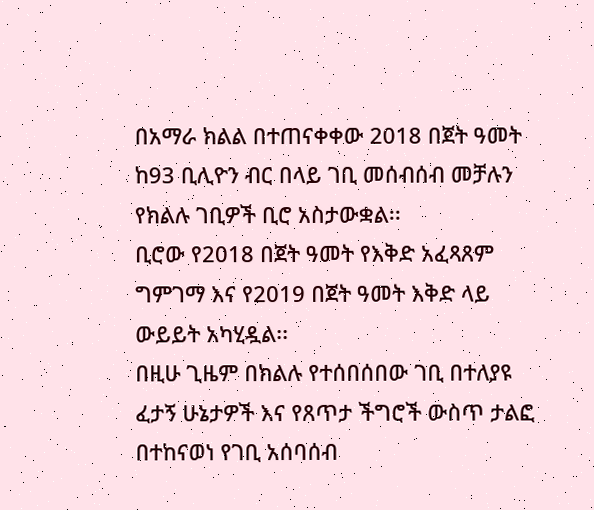በአማራ ክልል በተጠናቀቀው 2018 በጀት ዓመት ከ93 ቢሊዮን ብር በላይ ገቢ መሰብሰብ መቻሉን የክልሉ ገቢዎች ቢሮ አስታውቋል፡፡
ቢሮው የ2018 በጀት ዓመት የእቅድ አፈጻጸም ግምገማ እና የ2019 በጀት ዓመት እቅድ ላይ ውይይት አካሂዷል፡፡
በዚሁ ጊዜም በክልሉ የተሰበሰበው ገቢ በተለያዩ ፈታኝ ሁኔታዎች እና የጸጥታ ችግሮች ውስጥ ታልፎ በተከናወነ የገቢ አሰባሰብ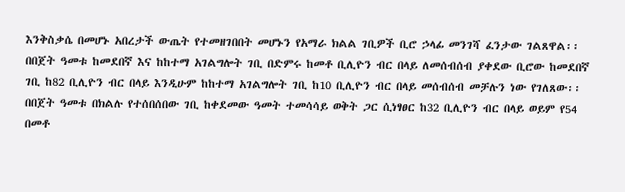እንቅስቃሴ በመሆኑ አበረታች ውጤት የተመዘገበበት መሆኑን የአማራ ክልል ገቢዎች ቢሮ ኃላፊ መንገሻ ፈንታው ገልጸዋል፡፡
በበጀት ዓመቱ ከመደበኛ እና ከከተማ አገልግሎት ገቢ በድምሩ ከመቶ ቢሊዮን ብር በላይ ለመሰብሰብ ያቀደው ቢሮው ከመደበኛ ገቢ ከ82 ቢሊዮን ብር በላይ እንዲሁም ከከተማ አገልግሎት ገቢ ከ10 ቢሊዮን ብር በላይ መሰብሰብ መቻሉን ነው የገለጸው፡፡
በበጀት ዓመቱ በክልሉ የተሰበሰበው ገቢ ከቀደመው ዓመት ተመሳሳይ ወቅት ጋር ሲነፃፀር ከ32 ቢሊዮን ብር በላይ ወይም የ54 በመቶ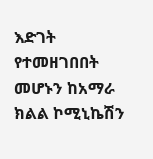እድገት የተመዘገበበት መሆኑን ከአማራ ክልል ኮሚኒኬሽን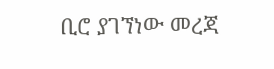ቢሮ ያገኘነው መረጃ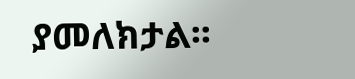ያመለክታል፡፡